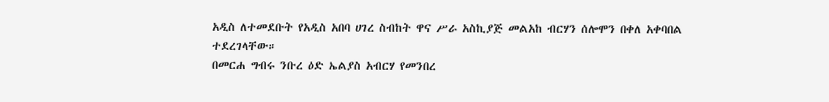አዲስ ለተመደቡት የአዲስ አበባ ሀገረ ስብከት ዋና ሥራ አስኪያጅ መልአከ ብርሃን ሰሎሞን በቀለ አቀባበል ተደረገላቸው።
በመርሐ ግብሩ ንቡረ ዕድ ኤልያስ አብርሃ የመንበረ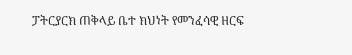ፓትርያርክ ጠቅላይ ቤተ ክህነት የመንፈሳዊ ዘርፍ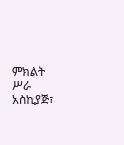ምክልት ሥራ አስኪያጅ፣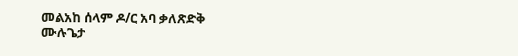መልአከ ሰላም ዶ/ር አባ ቃለጽድቅ ሙሉጌታ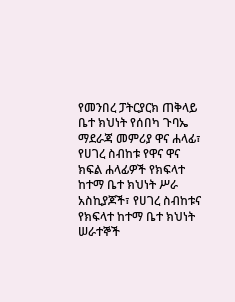የመንበረ ፓትርያርክ ጠቅላይ ቤተ ክህነት የሰበካ ጉባኤ ማደራጃ መምሪያ ዋና ሐላፊ፣ የሀገረ ስብከቱ የዋና ዋና ክፍል ሐላፊዎች የክፍላተ ከተማ ቤተ ክህነት ሥራ አስኪያጆች፣ የሀገረ ስብከቱና የክፍላተ ከተማ ቤተ ክህነት ሠራተኞች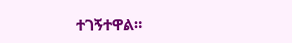ተገኝተዋል።